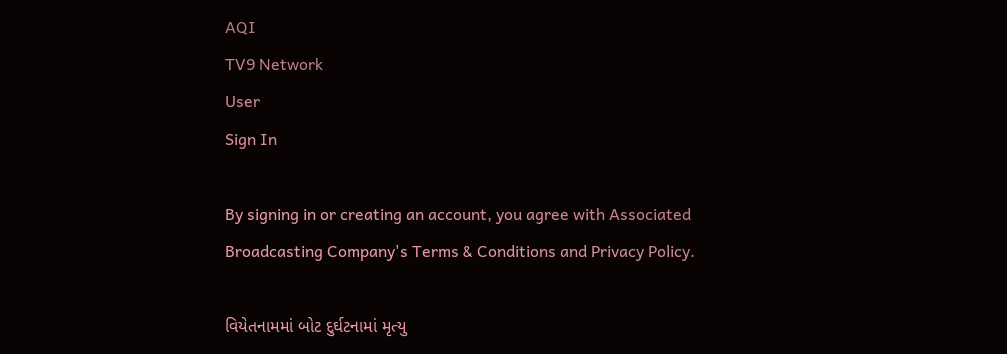AQI
TV9 Network
User
Sign In

By signing in or creating an account, you agree with Associated Broadcasting Company's Terms & Conditions and Privacy Policy.

વિયેતનામમાં બોટ દુર્ઘટનામાં મૃત્યુ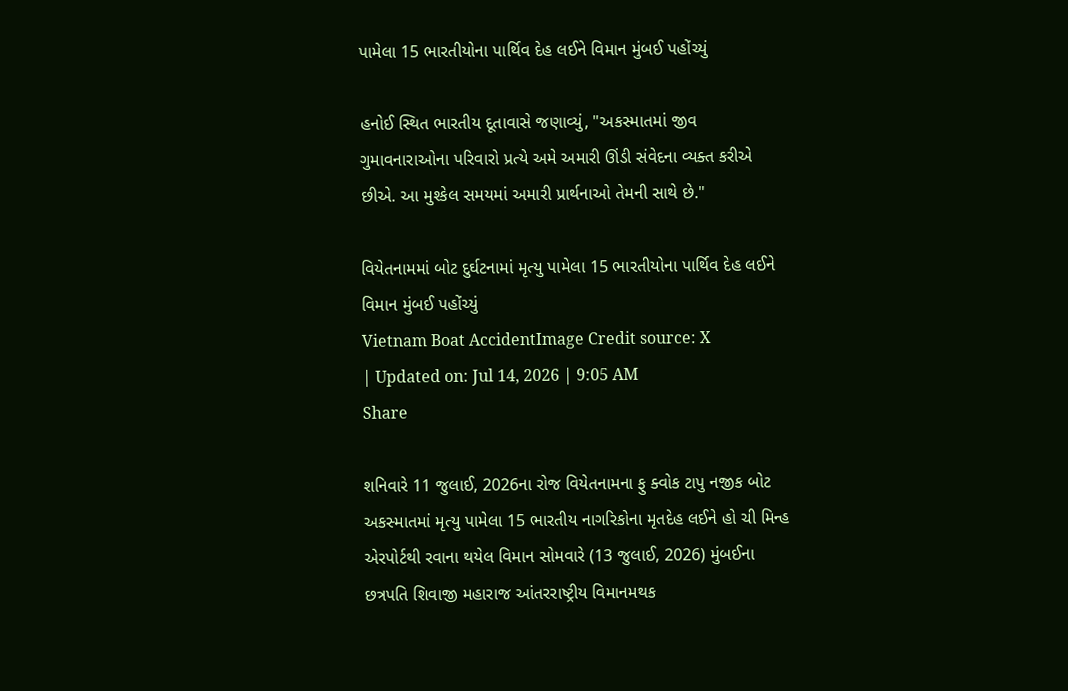પામેલા 15 ભારતીયોના પાર્થિવ દેહ લઈને વિમાન મુંબઈ પહોંચ્યું

હનોઈ સ્થિત ભારતીય દૂતાવાસે જણાવ્યું, "અકસ્માતમાં જીવ ગુમાવનારાઓના પરિવારો પ્રત્યે અમે અમારી ઊંડી સંવેદના વ્યક્ત કરીએ છીએ. આ મુશ્કેલ સમયમાં અમારી પ્રાર્થનાઓ તેમની સાથે છે."

વિયેતનામમાં બોટ દુર્ઘટનામાં મૃત્યુ પામેલા 15 ભારતીયોના પાર્થિવ દેહ લઈને વિમાન મુંબઈ પહોંચ્યું
Vietnam Boat AccidentImage Credit source: X
| Updated on: Jul 14, 2026 | 9:05 AM
Share

શનિવારે 11 જુલાઈ, 2026ના રોજ વિયેતનામના ફુ ક્વોક ટાપુ નજીક બોટ અકસ્માતમાં મૃત્યુ પામેલા 15 ભારતીય નાગરિકોના મૃતદેહ લઈને હો ચી મિન્હ એરપોર્ટથી રવાના થયેલ વિમાન સોમવારે (13 જુલાઈ, 2026) મુંબઈના છત્રપતિ શિવાજી મહારાજ આંતરરાષ્ટ્રીય વિમાનમથક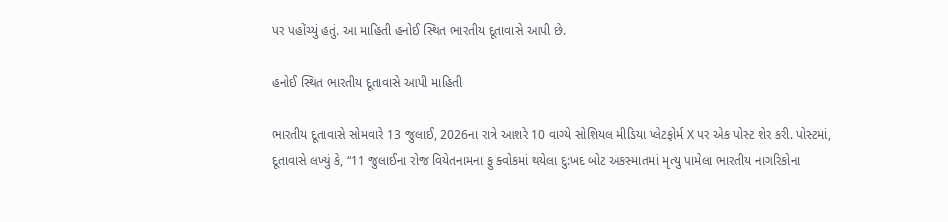પર પહોંચ્યું હતું. આ માહિતી હનોઈ સ્થિત ભારતીય દૂતાવાસે આપી છે.

હનોઈ સ્થિત ભારતીય દૂતાવાસે આપી માહિતી

ભારતીય દૂતાવાસે સોમવારે 13 જુલાઈ, 2026ના રાત્રે આશરે 10 વાગ્યે સોશિયલ મીડિયા પ્લેટફોર્મ X પર એક પોસ્ટ શેર કરી. પોસ્ટમાં, દૂતાવાસે લખ્યું કે, “11 જુલાઈના રોજ વિયેતનામના ફુ ક્વોકમાં થયેલા દુ:ખદ બોટ અકસ્માતમાં મૃત્યુ પામેલા ભારતીય નાગરિકોના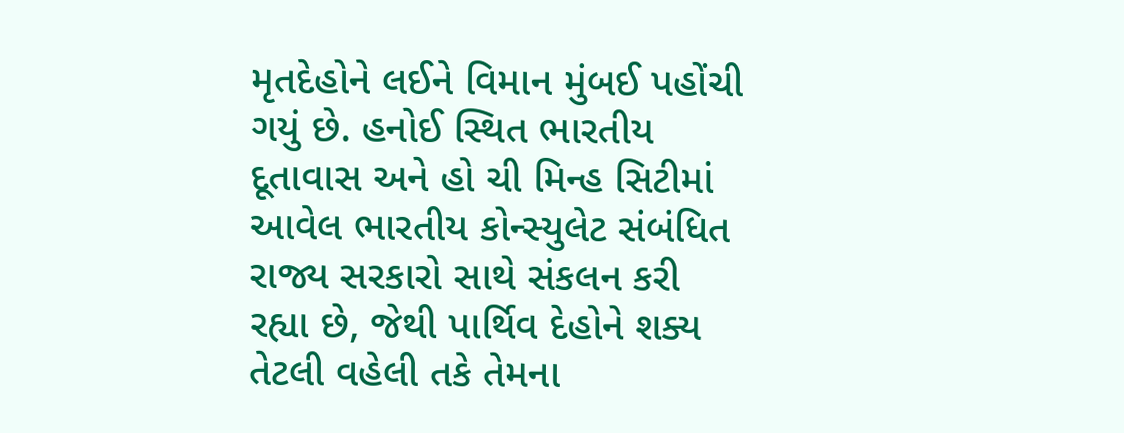મૃતદેહોને લઈને વિમાન મુંબઈ પહોંચી ગયું છે. હનોઈ સ્થિત ભારતીય દૂતાવાસ અને હો ચી મિન્હ સિટીમાં આવેલ ભારતીય કોન્સ્યુલેટ સંબંધિત રાજ્ય સરકારો સાથે સંકલન કરી રહ્યા છે, જેથી પાર્થિવ દેહોને શક્ય તેટલી વહેલી તકે તેમના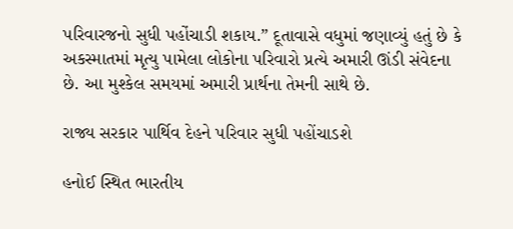પરિવારજનો સુધી પહોંચાડી શકાય.” દૂતાવાસે વધુમાં જણાવ્યું હતું છે કે અકસ્માતમાં મૃત્યુ પામેલા લોકોના પરિવારો પ્રત્યે અમારી ઊંડી સંવેદના છે. આ મુશ્કેલ સમયમાં અમારી પ્રાર્થના તેમની સાથે છે.

રાજ્ય સરકાર પાર્થિવ દેહને પરિવાર સુધી પહોંચાડશે

હનોઈ સ્થિત ભારતીય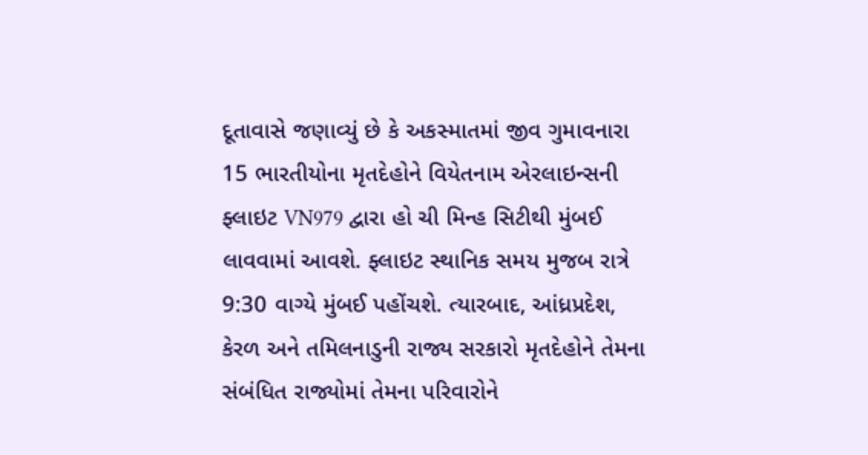દૂતાવાસે જણાવ્યું છે કે અકસ્માતમાં જીવ ગુમાવનારા 15 ભારતીયોના મૃતદેહોને વિયેતનામ એરલાઇન્સની ફ્લાઇટ VN979 દ્વારા હો ચી મિન્હ સિટીથી મુંબઈ લાવવામાં આવશે. ફ્લાઇટ સ્થાનિક સમય મુજબ રાત્રે 9:30 વાગ્યે મુંબઈ પહોંચશે. ત્યારબાદ, આંધ્રપ્રદેશ, કેરળ અને તમિલનાડુની રાજ્ય સરકારો મૃતદેહોને તેમના સંબંધિત રાજ્યોમાં તેમના પરિવારોને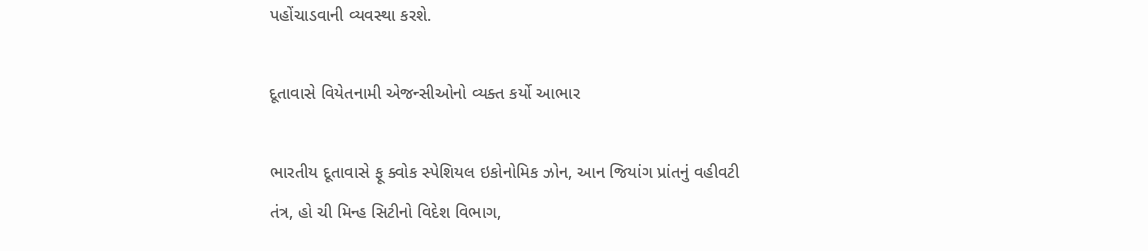પહોંચાડવાની વ્યવસ્થા કરશે.

દૂતાવાસે વિયેતનામી એજન્સીઓનો વ્યક્ત કર્યો આભાર

ભારતીય દૂતાવાસે ફૂ ક્વોક સ્પેશિયલ ઇકોનોમિક ઝોન, આન જિયાંગ પ્રાંતનું વહીવટી તંત્ર, હો ચી મિન્હ સિટીનો વિદેશ વિભાગ,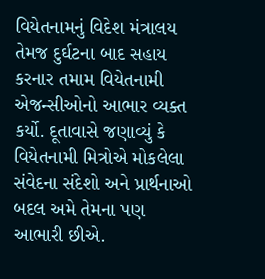વિયેતનામનું વિદેશ મંત્રાલય તેમજ દુર્ઘટના બાદ સહાય કરનાર તમામ વિયેતનામી એજન્સીઓનો આભાર વ્યક્ત કર્યો. દૂતાવાસે જણાવ્યું કે વિયેતનામી મિત્રોએ મોકલેલા સંવેદના સંદેશો અને પ્રાર્થનાઓ બદલ અમે તેમના પણ આભારી છીએ.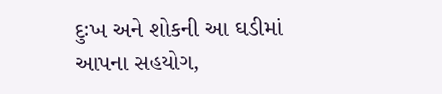દુઃખ અને શોકની આ ઘડીમાં આપના સહયોગ,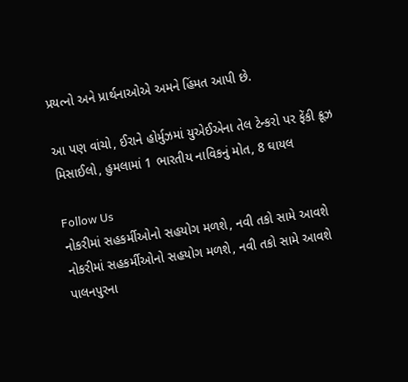પ્રયત્નો અને પ્રાર્થનાઓએ અમને હિંમત આપી છે.

આ પણ વાંચો, ઈરાને હોર્મુઝમાં યુએઈએના તેલ ટેન્કરો પર ફેંકી ક્રૂઝ મિસાઈલો, હુમલામાં 1 ભારતીય નાવિકનું મોત, 8 ઘાયલ

Follow Us
નોકરીમાં સહકર્મીઓનો સહયોગ મળશે, નવી તકો સામે આવશે
નોકરીમાં સહકર્મીઓનો સહયોગ મળશે, નવી તકો સામે આવશે
પાલનપુરના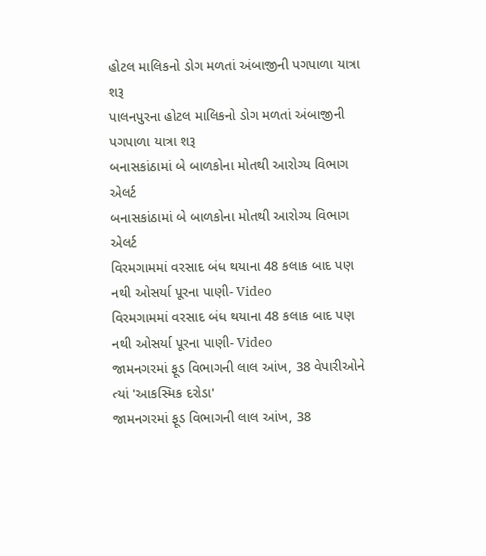હોટલ માલિકનો ડોગ મળતાં અંબાજીની પગપાળા યાત્રા શરૂ
પાલનપુરના હોટલ માલિકનો ડોગ મળતાં અંબાજીની પગપાળા યાત્રા શરૂ
બનાસકાંઠામાં બે બાળકોના મોતથી આરોગ્ય વિભાગ એલર્ટ
બનાસકાંઠામાં બે બાળકોના મોતથી આરોગ્ય વિભાગ એલર્ટ
વિરમગામમાં વરસાદ બંધ થયાના 48 કલાક બાદ પણ નથી ઓસર્યા પૂરના પાણી- Video
વિરમગામમાં વરસાદ બંધ થયાના 48 કલાક બાદ પણ નથી ઓસર્યા પૂરના પાણી- Video
જામનગરમાં ફૂડ વિભાગની લાલ આંખ, 38 વેપારીઓને ત્યાં 'આકસ્મિક દરોડા'
જામનગરમાં ફૂડ વિભાગની લાલ આંખ, 38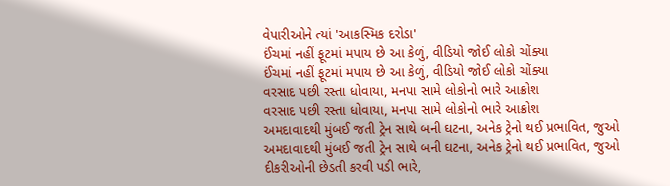વેપારીઓને ત્યાં 'આકસ્મિક દરોડા'
ઈંચમાં નહીં ફૂટમાં મપાય છે આ કેળું, વીડિયો જોઈ લોકો ચોંક્યા
ઈંચમાં નહીં ફૂટમાં મપાય છે આ કેળું, વીડિયો જોઈ લોકો ચોંક્યા
વરસાદ પછી રસ્તા ધોવાયા, મનપા સામે લોકોનો ભારે આક્રોશ
વરસાદ પછી રસ્તા ધોવાયા, મનપા સામે લોકોનો ભારે આક્રોશ
અમદાવાદથી મુંબઈ જતી ટ્રેન સાથે બની ઘટના, અનેક ટ્રેનો થઈ પ્રભાવિત, જુઓ
અમદાવાદથી મુંબઈ જતી ટ્રેન સાથે બની ઘટના, અનેક ટ્રેનો થઈ પ્રભાવિત, જુઓ
દીકરીઓની છેડતી કરવી પડી ભારે,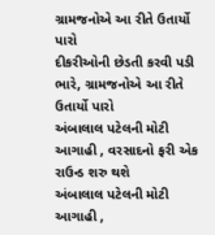ગ્રામજનોએ આ રીતે ઉતાર્યો પારો
દીકરીઓની છેડતી કરવી પડી ભારે, ગ્રામજનોએ આ રીતે ઉતાર્યો પારો
અંબાલાલ પટેલની મોટી આગાહી , વરસાદનો ફરી એક રાઉન્ડ શરુ થશે
અંબાલાલ પટેલની મોટી આગાહી ,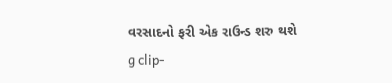વરસાદનો ફરી એક રાઉન્ડ શરુ થશે
g clip-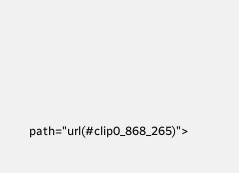path="url(#clip0_868_265)">